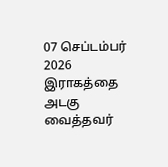07 செப்டம்பர் 2026
இராகத்தை அடகு வைத்தவர்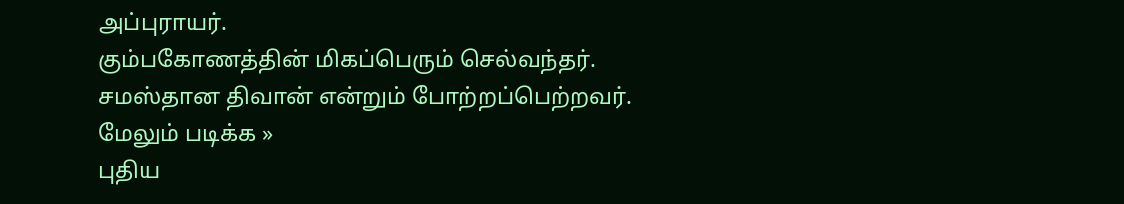அப்புராயர்.
கும்பகோணத்தின் மிகப்பெரும் செல்வந்தர்.
சமஸ்தான திவான் என்றும் போற்றப்பெற்றவர்.
மேலும் படிக்க »
புதிய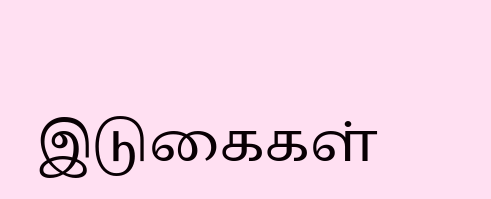இடுகைகள்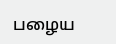பழைய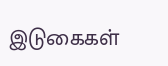இடுகைகள்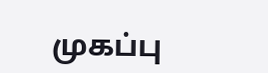முகப்பு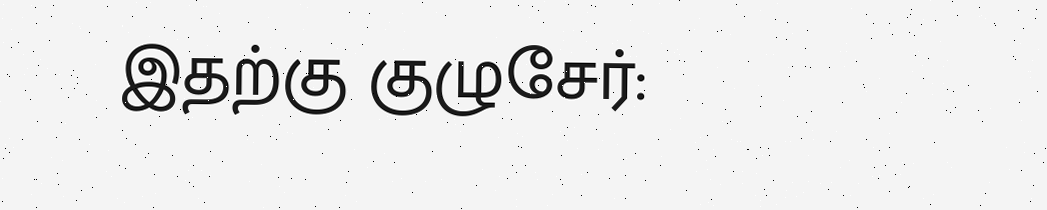இதற்கு குழுசேர்: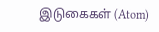இடுகைகள் (Atom)